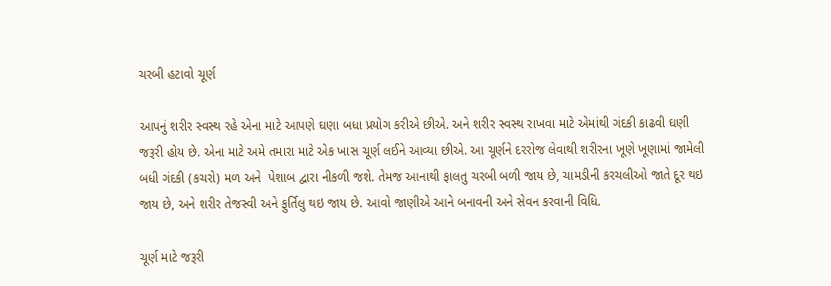ચરબી હટાવો ચૂર્ણ

આપનું શરીર સ્વસ્થ રહે એના માટે આપણે ઘણા બધા પ્રયોગ કરીએ છીએ. અને શરીર સ્વસ્થ રાખવા માટે એમાંથી ગંદકી કાઢવી ઘણી જરૂરી હોય છે. એના માટે અમે તમારા માટે એક ખાસ ચૂર્ણ લઈને આવ્યા છીએ. આ ચૂર્ણને દરરોજ લેવાથી શરીરના ખૂણે ખૂણામાં જામેલી બધી ગંદકી (કચરો) મળ અને  પેશાબ દ્વારા નીકળી જશે. તેમજ આનાથી ફાલતુ ચરબી બળી જાય છે, ચામડીની કરચલીઓ જાતે દૂર થઇ જાય છે, અને શરીર તેજસ્વી અને ફુર્તિલુ થઇ જાય છે. આવો જાણીએ આને બનાવની અને સેવન કરવાની વિધિ.

ચૂર્ણ માટે જરૂરી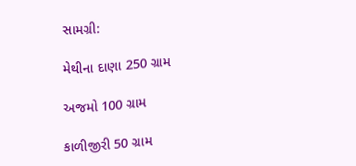સામગ્રી:

મેથીના દાણા 250 ગ્રામ

અજમો 100 ગ્રામ

કાળીજીરી 50 ગ્રામ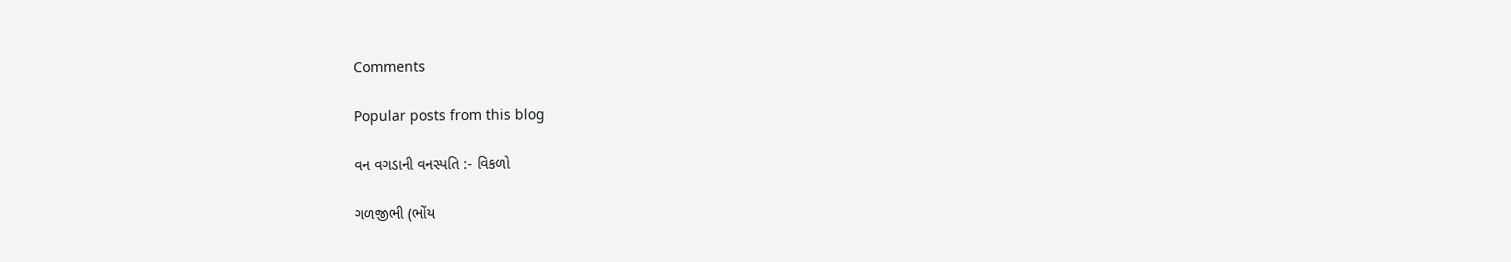Comments

Popular posts from this blog

વન વગડાની વનસ્પતિ :- વિકળો

ગળજીભી (ભોંય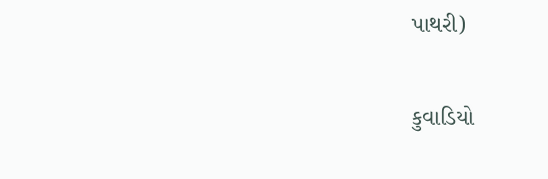પાથરી)

કુવાડિયો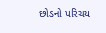છોડનો પરિચય